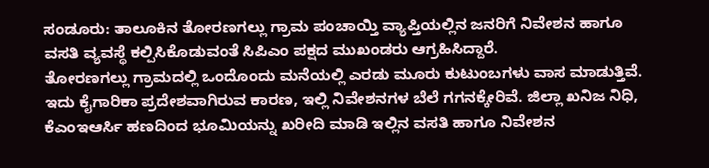ಸಂಡೂರು: ತಾಲೂಕಿನ ತೋರಣಗಲ್ಲು ಗ್ರಾಮ ಪಂಚಾಯ್ತಿ ವ್ಯಾಪ್ತಿಯಲ್ಲಿನ ಜನರಿಗೆ ನಿವೇಶನ ಹಾಗೂ ವಸತಿ ವ್ಯವಸ್ಥೆ ಕಲ್ಪಿಸಿಕೊಡುವಂತೆ ಸಿಪಿಎಂ ಪಕ್ಷದ ಮುಖಂಡರು ಆಗ್ರಹಿಸಿದ್ದಾರೆ.
ತೋರಣಗಲ್ಲು ಗ್ರಾಮದಲ್ಲಿ ಒಂದೊಂದು ಮನೆಯಲ್ಲಿ ಎರಡು ಮೂರು ಕುಟುಂಬಗಳು ವಾಸ ಮಾಡುತ್ತಿವೆ. ಇದು ಕೈಗಾರಿಕಾ ಪ್ರದೇಶವಾಗಿರುವ ಕಾರಣ, ಇಲ್ಲಿ ನಿವೇಶನಗಳ ಬೆಲೆ ಗಗನಕ್ಕೇರಿವೆ. ಜಿಲ್ಲಾ ಖನಿಜ ನಿಧಿ, ಕೆಎಂಇಆರ್ಸಿ ಹಣದಿಂದ ಭೂಮಿಯನ್ನು ಖರೀದಿ ಮಾಡಿ ಇಲ್ಲಿನ ವಸತಿ ಹಾಗೂ ನಿವೇಶನ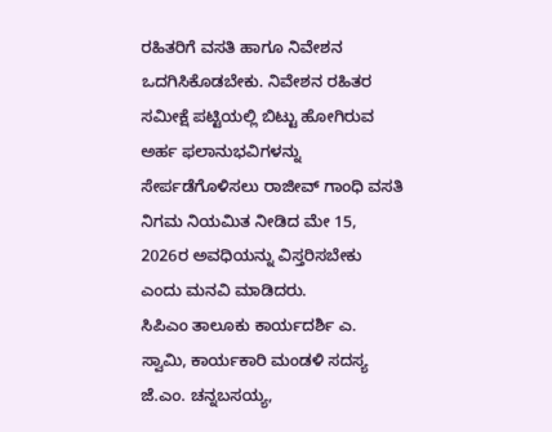ರಹಿತರಿಗೆ ವಸತಿ ಹಾಗೂ ನಿವೇಶನ ಒದಗಿಸಿಕೊಡಬೇಕು. ನಿವೇಶನ ರಹಿತರ ಸಮೀಕ್ಷೆ ಪಟ್ಟಿಯಲ್ಲಿ ಬಿಟ್ಟು ಹೋಗಿರುವ ಅರ್ಹ ಫಲಾನುಭವಿಗಳನ್ನು ಸೇರ್ಪಡೆಗೊಳಿಸಲು ರಾಜೀವ್ ಗಾಂಧಿ ವಸತಿ ನಿಗಮ ನಿಯಮಿತ ನೀಡಿದ ಮೇ 15, 2026ರ ಅವಧಿಯನ್ನು ವಿಸ್ತರಿಸಬೇಕು ಎಂದು ಮನವಿ ಮಾಡಿದರು.
ಸಿಪಿಎಂ ತಾಲೂಕು ಕಾರ್ಯದರ್ಶಿ ಎ. ಸ್ವಾಮಿ, ಕಾರ್ಯಕಾರಿ ಮಂಡಳಿ ಸದಸ್ಯ ಜೆ.ಎಂ. ಚನ್ನಬಸಯ್ಯ,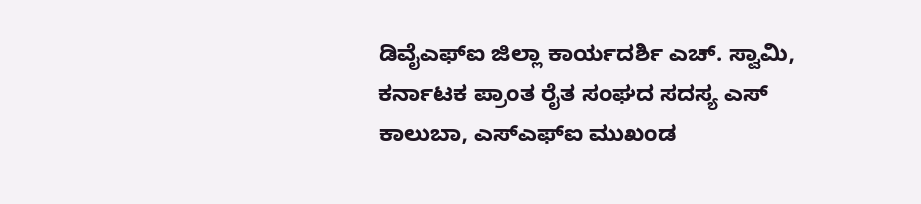ಡಿವೈಎಫ್ಐ ಜಿಲ್ಲಾ ಕಾರ್ಯದರ್ಶಿ ಎಚ್. ಸ್ವಾಮಿ, ಕರ್ನಾಟಕ ಪ್ರಾಂತ ರೈತ ಸಂಘದ ಸದಸ್ಯ ಎಸ್ ಕಾಲುಬಾ, ಎಸ್ಎಫ್ಐ ಮುಖಂಡ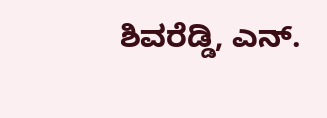ಶಿವರೆಡ್ಡಿ, ಎನ್.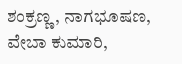ಶಂಕ್ರಣ್ಣ, ನಾಗಭೂಷಣ, ವೇಬಾ ಕುಮಾರಿ,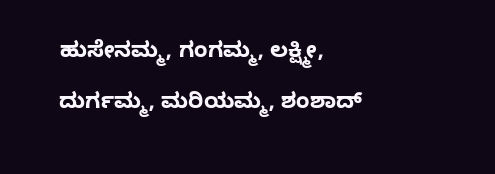ಹುಸೇನಮ್ಮ, ಗಂಗಮ್ಮ, ಲಕ್ಷ್ಮೀ, ದುರ್ಗಮ್ಮ, ಮರಿಯಮ್ಮ, ಶಂಶಾದ್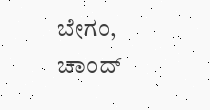ಬೇಗಂ, ಚಾಂದ್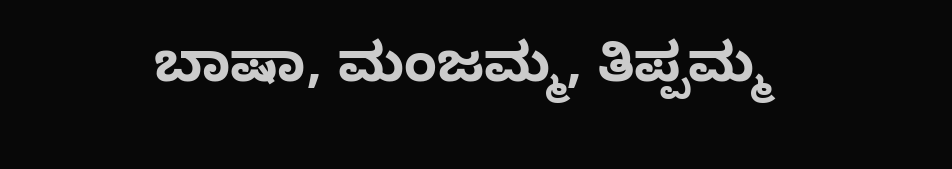ಬಾಷಾ, ಮಂಜಮ್ಮ, ತಿಪ್ಪಮ್ಮ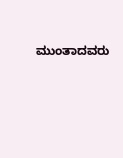ಮುಂತಾದವರು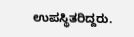ಉಪಸ್ಥಿತರಿದ್ದರು.